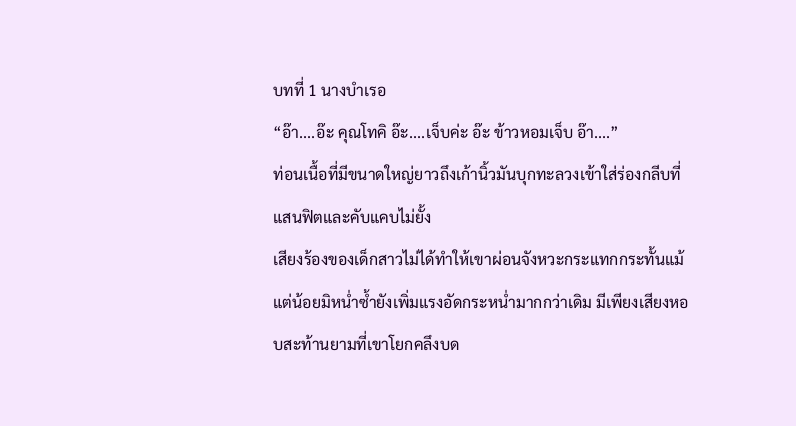บทที่ 1 นางบำเรอ
“อ๊า....อ๊ะ คุณโทคิ อ๊ะ....เจ็บค่ะ อ๊ะ ข้าวหอมเจ็บ อ๊า....”
ท่อนเนื้อที่มีขนาดใหญ่ยาวถึงเก้านิ้วมันบุกทะลวงเข้าใส่ร่องกลีบที่แสนฟิตและคับแคบไม่ยั้ง
เสียงร้องของเด็กสาวไม่ได้ทำให้เขาผ่อนจังหวะกระแทกกระทั้นแม้แต่น้อยมิหน่ำซ้ำยังเพิ่มแรงอัดกระหน่ำมากกว่าเดิม มีเพียงเสียงหอบสะท้านยามที่เขาโยกคลึงบด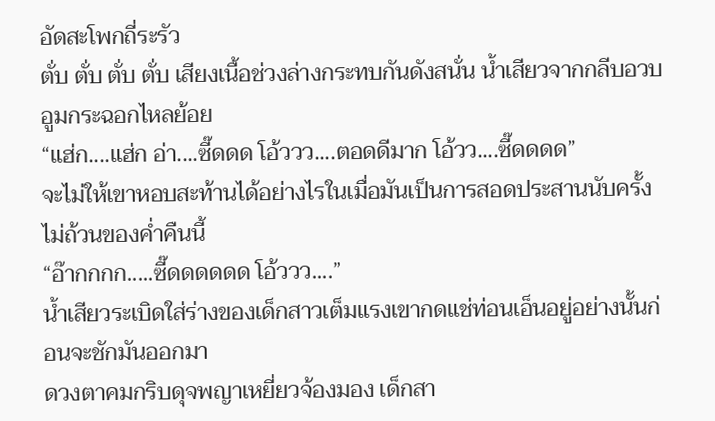อัดสะโพกถี่ระรัว
ตั่บ ตั่บ ตั่บ ตั่บ เสียงเนื้อช่วงล่างกระทบกันดังสนั่น น้ำเสียวจากกลีบอวบอูมกระฉอกไหลย้อย
“แฮ่ก....แฮ่ก อ่า....ซี๊ดดด โอ้ววว....ตอดดีมาก โอ้วว....ซี๊ดดดด”
จะไม่ให้เขาหอบสะท้านได้อย่างไรในเมื่อมันเป็นการสอดประสานนับครั้งไม่ถ้วนของค่ำคืนนี้
“อ๊ากกกก.....ซี๊ดดดดดด โอ้ววว....”
น้ำเสียวระเบิดใส่ร่างของเด็กสาวเต็มแรงเขากดแช่ท่อนเอ็นอยู่อย่างนั้นก่อนจะชักมันออกมา
ดวงตาคมกริบดุจพญาเหยี่ยวจ้องมอง เด็กสา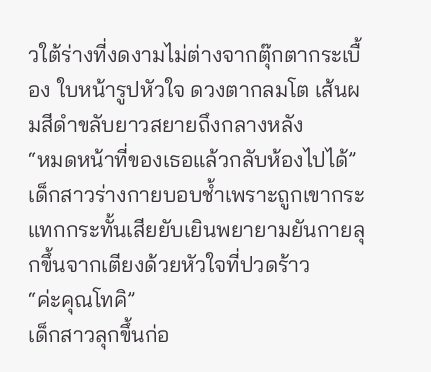วใต้ร่างที่งดงามไม่ต่างจากตุ๊กตากระเบื้อง ใบหน้ารูปหัวใจ ดวงตากลมโต เส้นผมสีดำขลับยาวสยายถึงกลางหลัง
“หมดหน้าที่ของเธอแล้วกลับห้องไปได้”
เด็กสาวร่างกายบอบช้ำเพราะถูกเขากระแทกกระทั้นเสียยับเยินพยายามยันกายลุกขึ้นจากเตียงด้วยหัวใจที่ปวดร้าว
“ค่ะคุณโทคิ”
เด็กสาวลุกขึ้นก่อ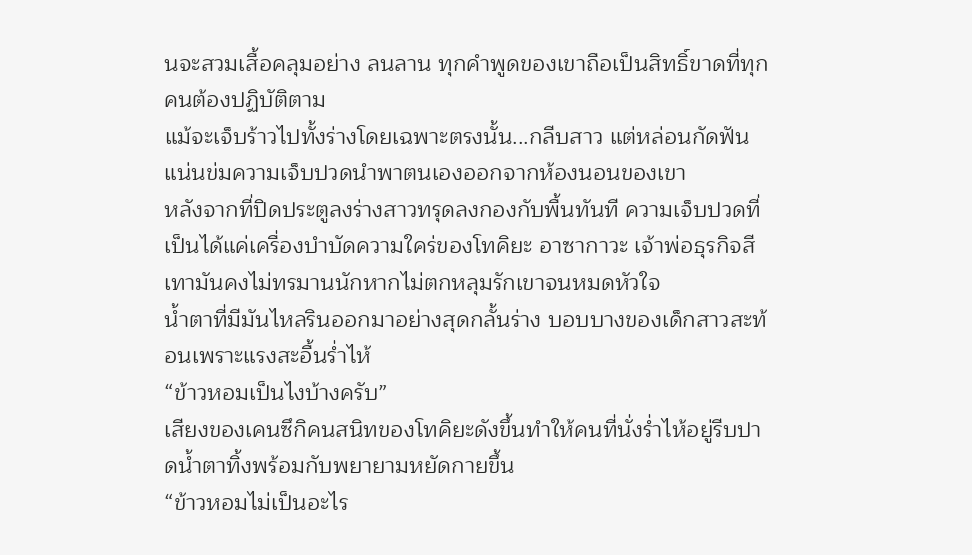นจะสวมเสื้อคลุมอย่าง ลนลาน ทุกคำพูดของเขาถือเป็นสิทธิ์ขาดที่ทุกคนต้องปฏิบัติตาม
แม้จะเจ็บร้าวไปทั้งร่างโดยเฉพาะตรงนั้น...กลีบสาว แต่หล่อนกัดฟันแน่นข่มความเจ็บปวดนำพาตนเองออกจากห้องนอนของเขา
หลังจากที่ปิดประตูลงร่างสาวทรุดลงกองกับพื้นทันที ความเจ็บปวดที่เป็นได้แค่เครื่องบำบัดความใคร่ของโทคิยะ อาซากาวะ เจ้าพ่อธุรกิจสีเทามันคงไม่ทรมานนักหากไม่ตกหลุมรักเขาจนหมดหัวใจ
น้ำตาที่มีมันไหลรินออกมาอย่างสุดกลั้นร่าง บอบบางของเด็กสาวสะท้อนเพราะแรงสะอื้นร่ำไห้
“ข้าวหอมเป็นไงบ้างครับ”
เสียงของเคนซึกิคนสนิทของโทคิยะดังขึ้นทำให้คนที่นั่งร่ำไห้อยู่รีบปาดน้ำตาทิ้งพร้อมกับพยายามหยัดกายขึ้น
“ข้าวหอมไม่เป็นอะไร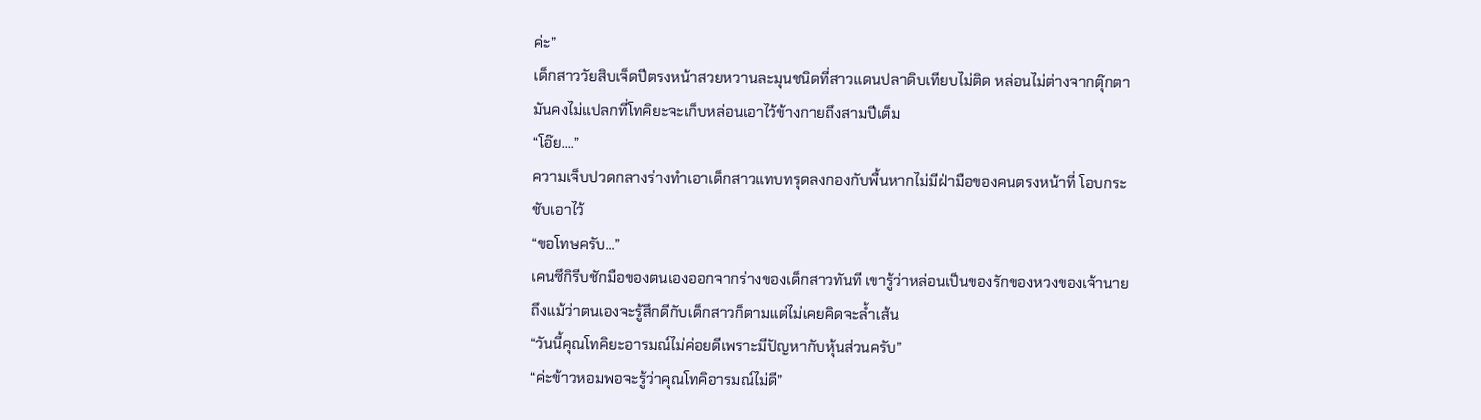ค่ะ”
เด็กสาววัยสิบเจ็ดปีตรงหน้าสวยหวานละมุนชนิดที่สาวแดนปลาดิบเทียบไม่ติด หล่อนไม่ต่างจากตุ๊กตามันคงไม่แปลกที่โทคิยะจะเก็บหล่อนเอาไว้ข้างกายถึงสามปีเต็ม
“โอ๊ย....”
ความเจ็บปวดกลางร่างทำเอาเด็กสาวแทบทรุดลงกองกับพื้นหากไม่มีฝ่ามือของคนตรงหน้าที่ โอบกระชับเอาไว้
“ขอโทษครับ...”
เคนซึกิรีบชักมือของตนเองออกจากร่างของเด็กสาวทันที เขารู้ว่าหล่อนเป็นของรักของหวงของเจ้านาย ถึงแม้ว่าตนเองจะรู้สึกดีกับเด็กสาวก็ตามแต่ไม่เคยคิดจะล้ำเส้น
“วันนี้คุณโทคิยะอารมณ์ไม่ค่อยดีเพราะมีปัญหากับหุ้นส่วนครับ”
“ค่ะข้าวหอมพอจะรู้ว่าคุณโทคิอารมณ์ไม่ดี”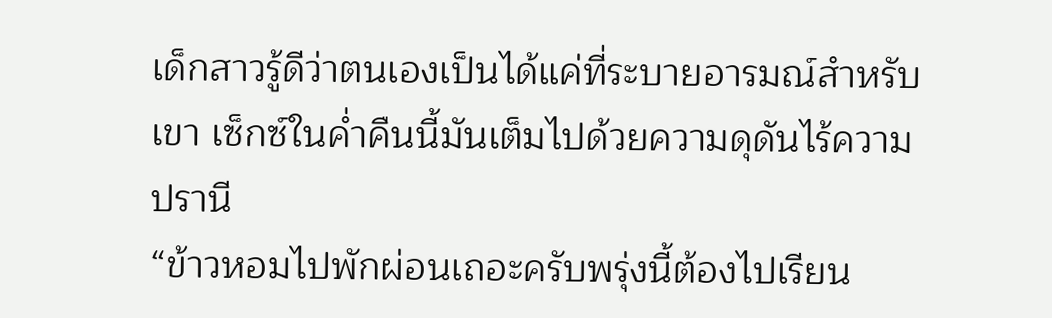เด็กสาวรู้ดีว่าตนเองเป็นได้แค่ที่ระบายอารมณ์สำหรับเขา เซ็กซ์ในค่ำคืนนี้มันเต็มไปด้วยความดุดันไร้ความปรานี
“ข้าวหอมไปพักผ่อนเถอะครับพรุ่งนี้ต้องไปเรียน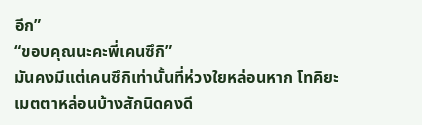อีก”
“ขอบคุณนะคะพี่เคนซึกิ”
มันคงมีแต่เคนซึกิเท่านั้นที่ห่วงใยหล่อนหาก โทคิยะเมตตาหล่อนบ้างสักนิดคงดี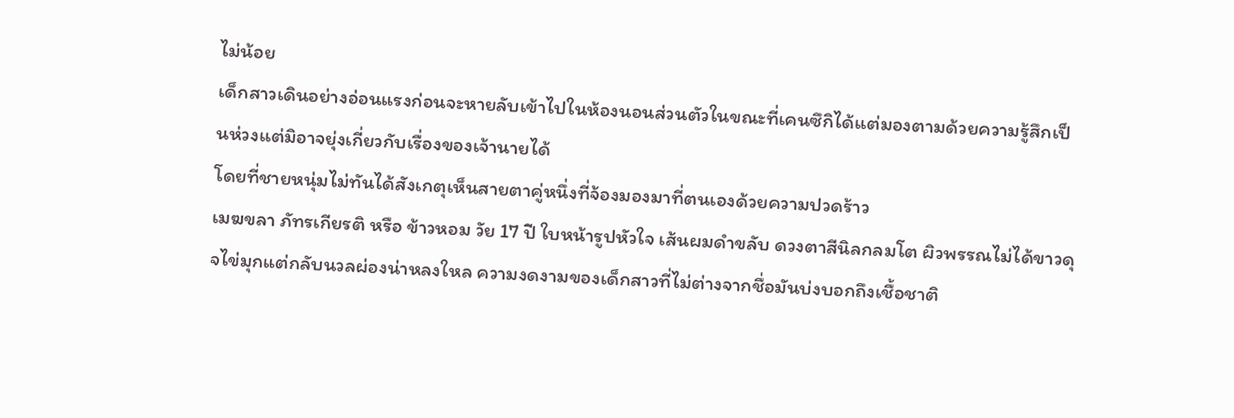ไม่น้อย
เด็กสาวเดินอย่างอ่อนแรงก่อนจะหายลับเข้าไปในห้องนอนส่วนตัวในขณะที่เคนซึกิได้แต่มองตามด้วยความรู้สึกเป็นห่วงแต่มิอาจยุ่งเกี่ยวกับเรื่องของเจ้านายได้
โดยที่ชายหนุ่มไม่ทันได้สังเกตุเห็นสายตาคู่หนึ่งที่จ้องมองมาที่ตนเองด้วยความปวดร้าว
เมฆขลา ภัทรเกียรติ หรือ ข้าวหอม วัย 17 ปี ใบหน้ารูปหัวใจ เส้นผมดำขลับ ดวงตาสีนิลกลมโต ผิวพรรณไม่ได้ขาวดุจไข่มุกแต่กลับนวลผ่องน่าหลงใหล ความงดงามของเด็กสาวที่ไม่ต่างจากชื่อมันบ่งบอกถึงเชื้อชาติ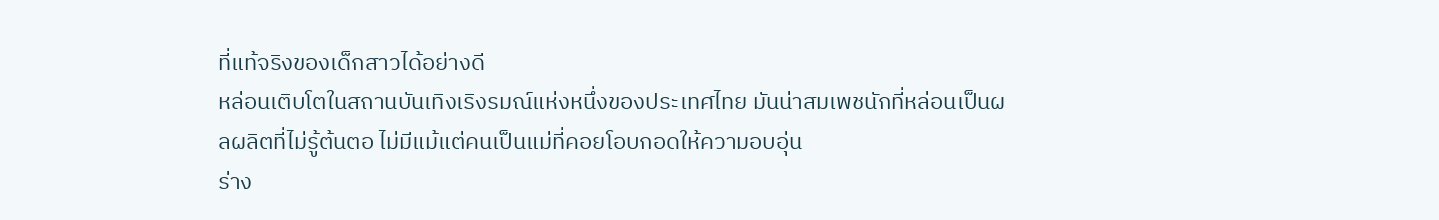ที่แท้จริงของเด็กสาวได้อย่างดี
หล่อนเติบโตในสถานบันเทิงเริงรมณ์แห่งหนึ่งของประเทศไทย มันน่าสมเพชนักที่หล่อนเป็นผลผลิตที่ไม่รู้ต้นตอ ไม่มีแม้แต่คนเป็นแม่ที่คอยโอบกอดให้ความอบอุ่น
ร่าง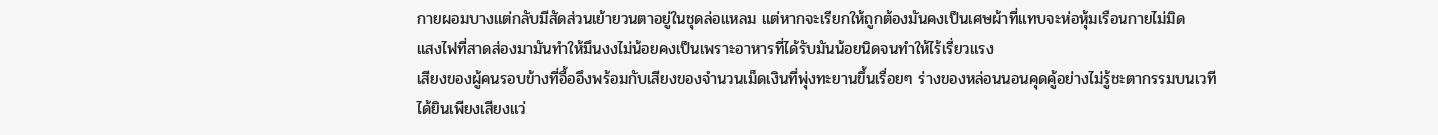กายผอมบางแต่กลับมีสัดส่วนเย้ายวนตาอยู่ในชุดล่อแหลม แต่หากจะเรียกให้ถูกต้องมันคงเป็นเศษผ้าที่แทบจะห่อหุ้มเรือนกายไม่มิด
แสงไฟที่สาดส่องมามันทำให้มึนงงไม่น้อยคงเป็นเพราะอาหารที่ได้รับมันน้อยนิดจนทำให้ไร้เรี่ยวแรง
เสียงของผู้คนรอบข้างที่อื้ออึงพร้อมกับเสียงของจำนวนเม็ดเงินที่พุ่งทะยานขึ้นเรื่อยๆ ร่างของหล่อนนอนคุดคู้อย่างไม่รู้ชะตากรรมบนเวที
ได้ยินเพียงเสียงแว่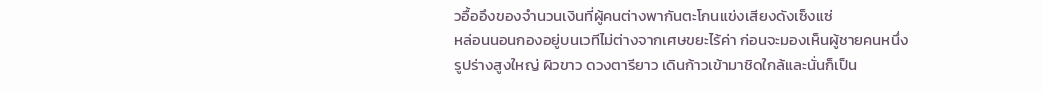วอื้ออึงของจำนวนเงินที่ผู้คนต่างพากันตะโกนแข่งเสียงดังเซ็งแซ่
หล่อนนอนกองอยู่บนเวทีไม่ต่างจากเศษขยะไร้ค่า ก่อนจะมองเห็นผู้ชายคนหนึ่งรูปร่างสูงใหญ่ ผิวขาว ดวงตารียาว เดินก้าวเข้ามาชิดใกล้และนั่นก็เป็น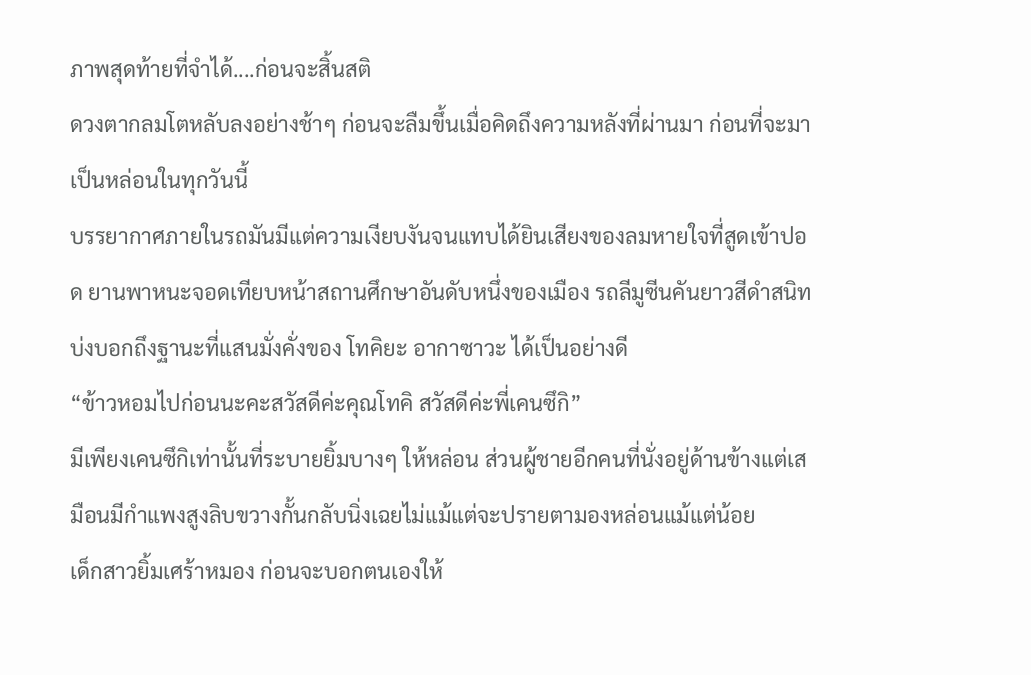ภาพสุดท้ายที่จำได้....ก่อนจะสิ้นสติ
ดวงตากลมโตหลับลงอย่างช้าๆ ก่อนจะลืมขึ้นเมื่อคิดถึงความหลังที่ผ่านมา ก่อนที่จะมาเป็นหล่อนในทุกวันนี้
บรรยากาศภายในรถมันมีแต่ความเงียบงันจนแทบได้ยินเสียงของลมหายใจที่สูดเข้าปอด ยานพาหนะจอดเทียบหน้าสถานศึกษาอันดับหนึ่งของเมือง รถลีมูซีนคันยาวสีดำสนิท บ่งบอกถึงฐานะที่แสนมั่งคั่งของ โทคิยะ อากาซาวะ ได้เป็นอย่างดี
“ข้าวหอมไปก่อนนะคะสวัสดีค่ะคุณโทคิ สวัสดีค่ะพี่เคนซึกิ”
มีเพียงเคนซึกิเท่านั้นที่ระบายยิ้มบางๆ ให้หล่อน ส่วนผู้ชายอีกคนที่นั่งอยู่ด้านข้างแต่เสมือนมีกำแพงสูงลิบขวางกั้นกลับนิ่งเฉยไม่แม้แต่จะปรายตามองหล่อนแม้แต่น้อย
เด็กสาวยิ้มเศร้าหมอง ก่อนจะบอกตนเองให้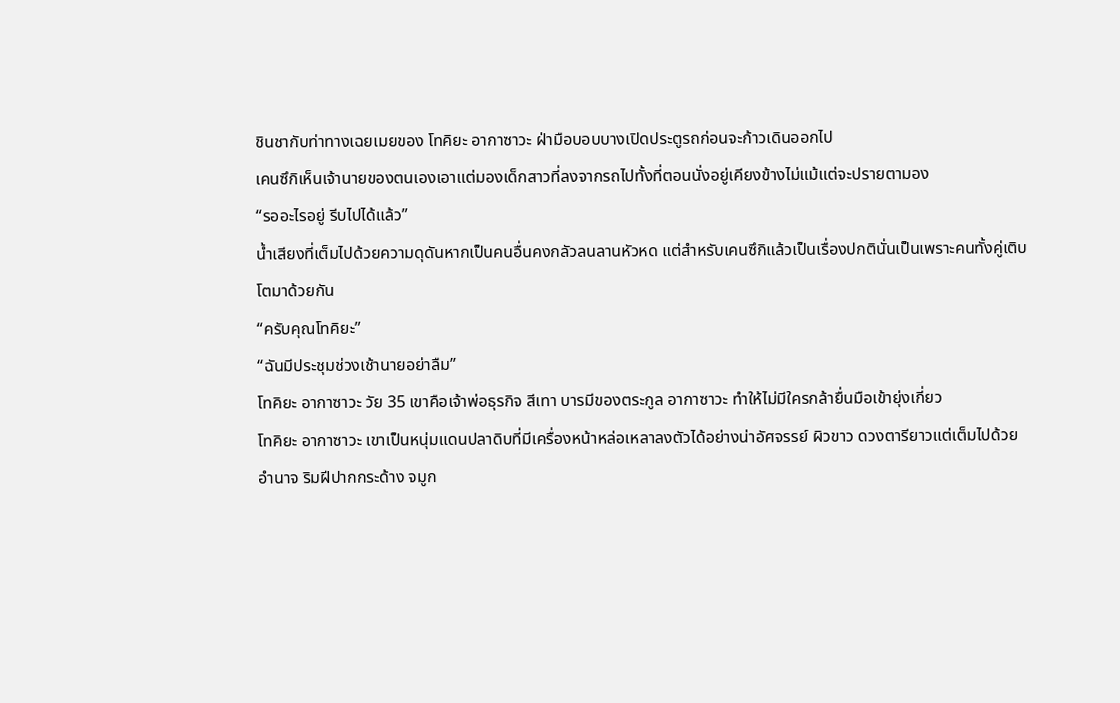ชินชากับท่าทางเฉยเมยของ โทคิยะ อากาซาวะ ฝ่ามือบอบบางเปิดประตูรถก่อนจะก้าวเดินออกไป
เคนซึกิเห็นเจ้านายของตนเองเอาแต่มองเด็กสาวที่ลงจากรถไปทั้งที่ตอนนั่งอยู่เคียงข้างไม่แม้แต่จะปรายตามอง
“รออะไรอยู่ รีบไปได้แล้ว”
น้ำเสียงที่เต็มไปด้วยความดุดันหากเป็นคนอื่นคงกลัวลนลานหัวหด แต่สำหรับเคนซึกิแล้วเป็นเรื่องปกตินั่นเป็นเพราะคนทั้งคู่เติบโตมาด้วยกัน
“ครับคุณโทคิยะ”
“ฉันมีประชุมช่วงเช้านายอย่าลืม”
โทคิยะ อากาซาวะ วัย 35 เขาคือเจ้าพ่อธุรกิจ สีเทา บารมีของตระกูล อากาซาวะ ทำให้ไม่มีใครกล้ายื่นมือเข้ายุ่งเกี่ยว
โทคิยะ อากาซาวะ เขาเป็นหนุ่มแดนปลาดิบที่มีเครื่องหน้าหล่อเหลาลงตัวได้อย่างน่าอัศจรรย์ ผิวขาว ดวงตารียาวแต่เต็มไปด้วยอำนาจ ริมฝีปากกระด้าง จมูก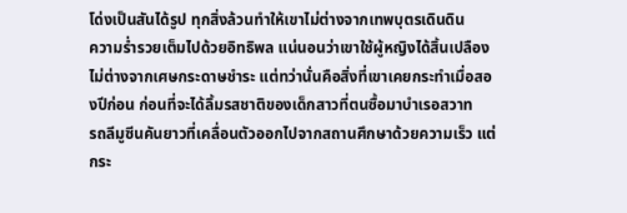โด่งเป็นสันได้รูป ทุกสิ่งล้วนทำให้เขาไม่ต่างจากเทพบุตรเดินดิน
ความร่ำรวยเต็มไปด้วยอิทธิพล แน่นอนว่าเขาใช้ผู้หญิงได้สิ้นเปลืองไม่ต่างจากเศษกระดาษชำระ แต่ทว่านั่นคือสิ่งที่เขาเคยกระทำเมื่อสองปีก่อน ก่อนที่จะได้ลิ้มรสชาติของเด็กสาวที่ตนซื้อมาบำเรอสวาท
รถลีมูซีนคันยาวที่เคลื่อนตัวออกไปจากสถานศึกษาด้วยความเร็ว แต่กระ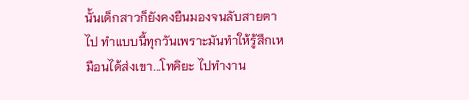นั้นเด็กสาวก็ยังคงยืนมองจนลับสายตาไป ทำแบบนี้ทุกวันเพราะมันทำให้รู้สึกเหมือนได้ส่งเขา...โทคิยะ ไปทำงาน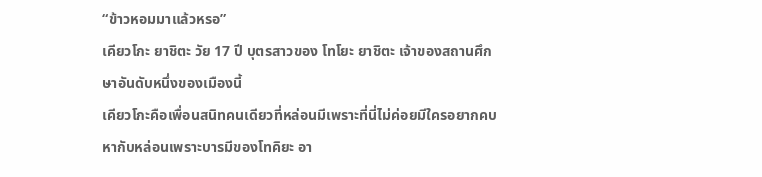“ข้าวหอมมาแล้วหรอ”
เคียวโกะ ยาชิตะ วัย 17 ปี บุตรสาวของ โทโยะ ยาชิตะ เจ้าของสถานศึกษาอันดับหนึ่งของเมืองนี้
เคียวโกะคือเพื่อนสนิทคนเดียวที่หล่อนมีเพราะที่นี่ไม่ค่อยมีใครอยากคบหากับหล่อนเพราะบารมีของโทคิยะ อา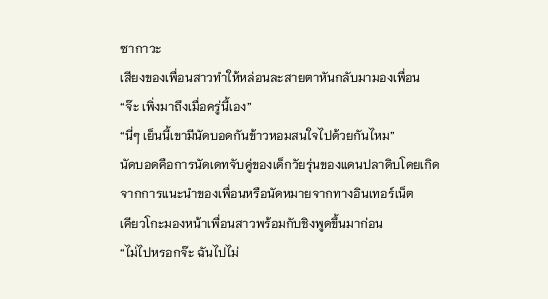ซากาวะ
เสียงของเพื่อนสาวทำให้หล่อนละสายตาหันกลับมามองเพื่อน
“จ๊ะ เพิ่งมาถึงเมื่อครู่นี้เอง”
“นี่ๆ เย็นนี้เขามีนัดบอดกันข้าวหอมสนใจไปด้วยกันไหม”
นัดบอดคือการนัดเดทจับคู่ของเด็กวัยรุ่นของแดนปลาดิบโดยเกิดจากการแนะนำของเพื่อนหรือนัดหมายจากทางอินเทอร์เน็ต
เคียวโกะมองหน้าเพื่อนสาวพร้อมกับชิงพูดขึ้นมาก่อน
“ไม่ไปหรอกจ๊ะ ฉันไปไม่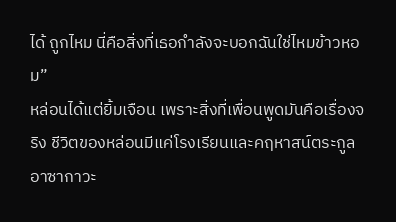ได้ ถูกไหม นี่คือสิ่งที่เธอกำลังจะบอกฉันใช่ไหมข้าวหอม”
หล่อนได้แต่ยิ้มเจือน เพราะสิ่งที่เพื่อนพูดมันคือเรื่องจริง ชีวิตของหล่อนมีแค่โรงเรียนและคฤหาสน์ตระกูลอาซากาวะ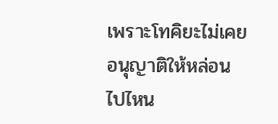เพราะโทคิยะไม่เคยอนุญาติให้หล่อนไปไหน